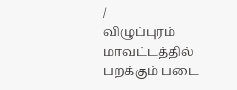/
விழுப்புரம் மாவட்டத்தில் பறக்கும் படை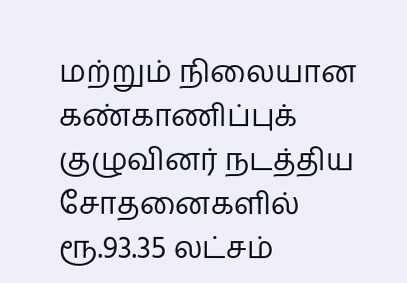மற்றும் நிலையான கண்காணிப்புக் குழுவினர் நடத்திய சோதனைகளில் ரூ.93.35 லட்சம்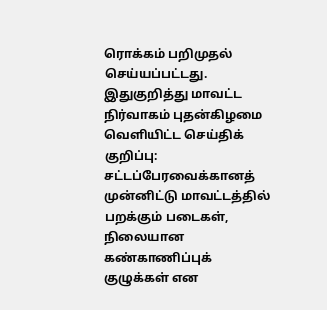ரொக்கம் பறிமுதல் செய்யப்பட்டது.
இதுகுறித்து மாவட்ட நிர்வாகம் புதன்கிழமை வெளியிட்ட செய்திக் குறிப்பு: சட்டப்பேரவைக்கானத் முன்னிட்டு மாவட்டத்தில் பறக்கும் படைகள், நிலையான கண்காணிப்புக் குழுக்கள் என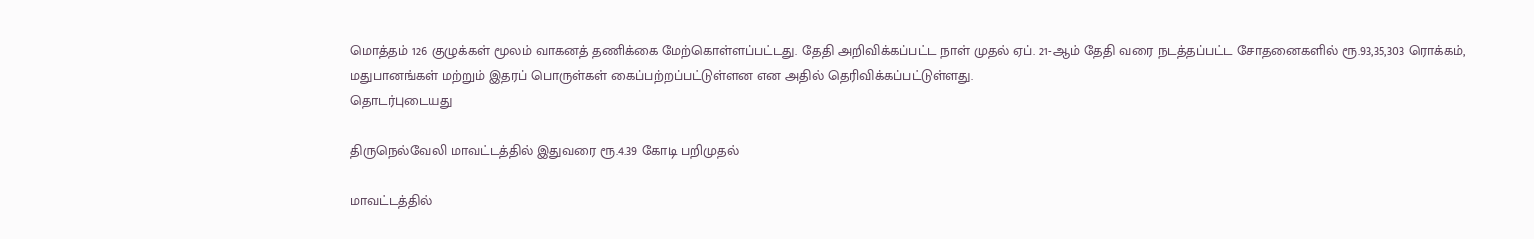மொத்தம் 126 குழுக்கள் மூலம் வாகனத் தணிக்கை மேற்கொள்ளப்பட்டது. தேதி அறிவிக்கப்பட்ட நாள் முதல் ஏப். 21-ஆம் தேதி வரை நடத்தப்பட்ட சோதனைகளில் ரூ.93,35,303 ரொக்கம், மதுபானங்கள் மற்றும் இதரப் பொருள்கள் கைப்பற்றப்பட்டுள்ளன என அதில் தெரிவிக்கப்பட்டுள்ளது.
தொடர்புடையது

திருநெல்வேலி மாவட்டத்தில் இதுவரை ரூ.4.39 கோடி பறிமுதல்

மாவட்டத்தில்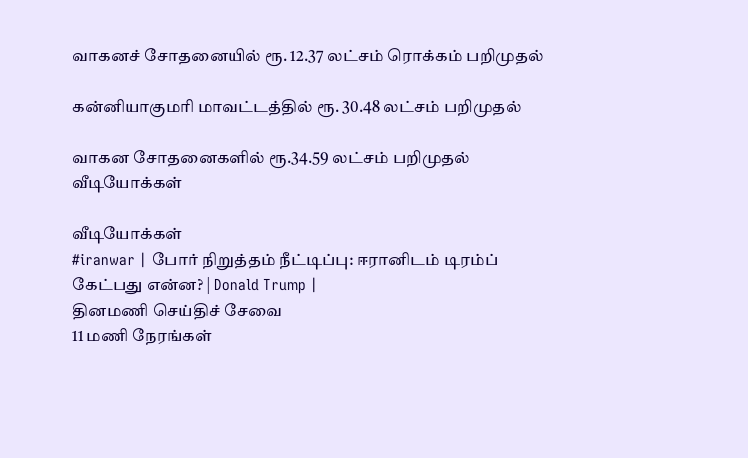வாகனச் சோதனையில் ரூ. 12.37 லட்சம் ரொக்கம் பறிமுதல்

கன்னியாகுமரி மாவட்டத்தில் ரூ. 30.48 லட்சம் பறிமுதல்

வாகன சோதனைகளில் ரூ.34.59 லட்சம் பறிமுதல்
வீடியோக்கள்

வீடியோக்கள்
#iranwar | போர் நிறுத்தம் நீட்டிப்பு: ஈரானிடம் டிரம்ப் கேட்பது என்ன? | Donald Trump |
தினமணி செய்திச் சேவை
11 மணி நேரங்கள்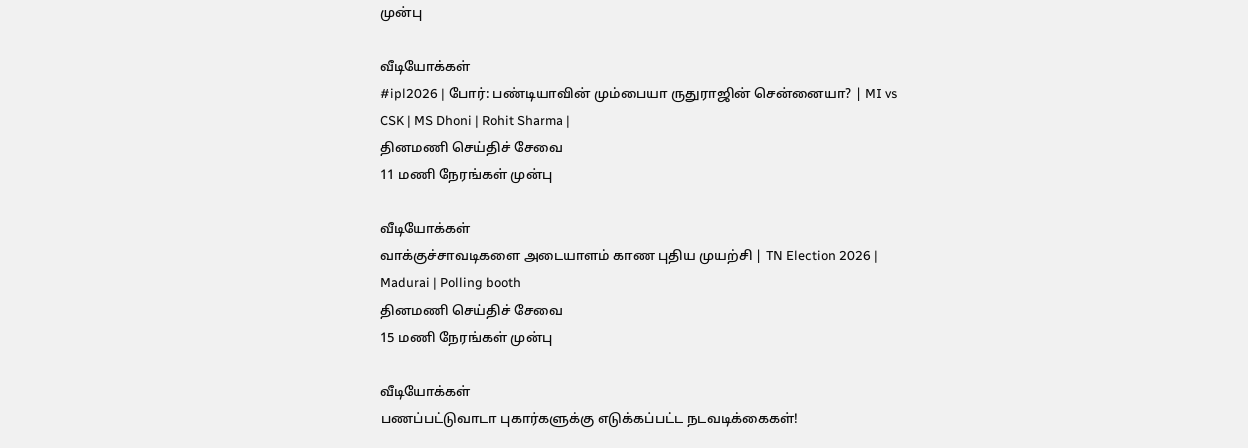முன்பு

வீடியோக்கள்
#ipl2026 | போர்: பண்டியாவின் மும்பையா ருதுராஜின் சென்னையா? | MI vs CSK | MS Dhoni | Rohit Sharma |
தினமணி செய்திச் சேவை
11 மணி நேரங்கள் முன்பு

வீடியோக்கள்
வாக்குச்சாவடிகளை அடையாளம் காண புதிய முயற்சி | TN Election 2026 | Madurai | Polling booth
தினமணி செய்திச் சேவை
15 மணி நேரங்கள் முன்பு

வீடியோக்கள்
பணப்பட்டுவாடா புகார்களுக்கு எடுக்கப்பட்ட நடவடிக்கைகள்!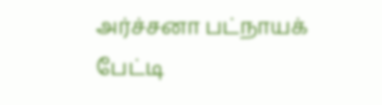அர்ச்சனா பட்நாயக் பேட்டி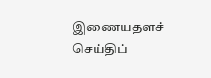இணையதளச் செய்திப்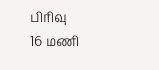பிரிவு
16 மணி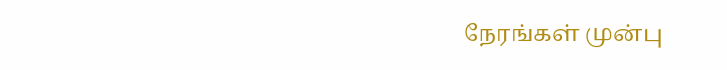நேரங்கள் முன்பு